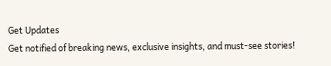Get Updates
Get notified of breaking news, exclusive insights, and must-see stories!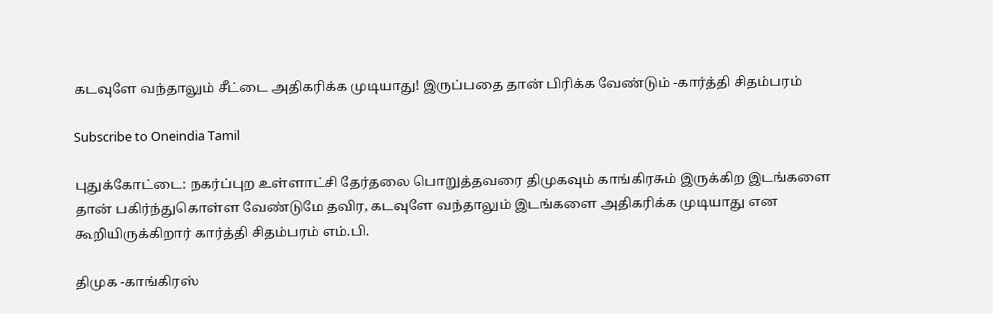கடவுளே வந்தாலும் சீட்டை அதிகரிக்க முடியாது! இருப்பதை தான் பிரிக்க வேண்டும் -கார்த்தி சிதம்பரம்

Subscribe to Oneindia Tamil

புதுக்கோட்டை: நகர்ப்புற உள்ளாட்சி தேர்தலை பொறுத்தவரை திமுகவும் காங்கிரசும் இருக்கிற இடங்களை தான் பகிர்ந்துகொள்ள வேண்டுமே தவிர, கடவுளே வந்தாலும் இடங்களை அதிகரிக்க முடியாது என கூறியிருக்கிறார் கார்த்தி சிதம்பரம் எம்.பி.

திமுக -காங்கிரஸ்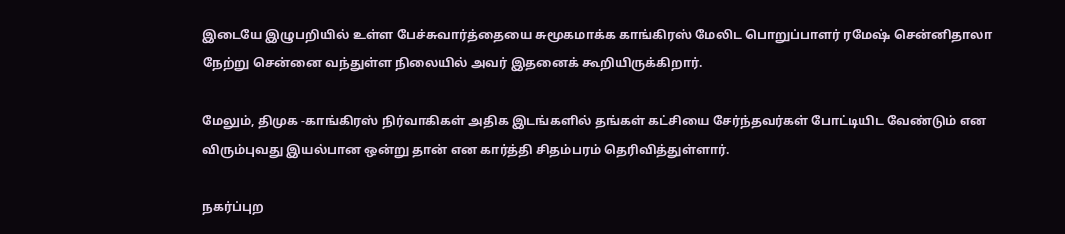இடையே இழுபறியில் உள்ள பேச்சுவார்த்தையை சுமூகமாக்க காங்கிரஸ் மேலிட பொறுப்பாளர் ரமேஷ் சென்னிதாலா நேற்று சென்னை வந்துள்ள நிலையில் அவர் இதனைக் கூறியிருக்கிறார்.

மேலும், திமுக -காங்கிரஸ் நிர்வாகிகள் அதிக இடங்களில் தங்கள் கட்சியை சேர்ந்தவர்கள் போட்டியிட வேண்டும் என விரும்புவது இயல்பான ஒன்று தான் என கார்த்தி சிதம்பரம் தெரிவித்துள்ளார்.

நகர்ப்புற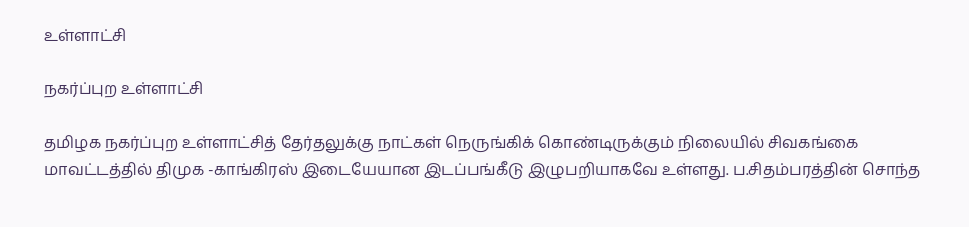உள்ளாட்சி

நகர்ப்புற உள்ளாட்சி

தமிழக நகர்ப்புற உள்ளாட்சித் தேர்தலுக்கு நாட்கள் நெருங்கிக் கொண்டிருக்கும் நிலையில் சிவகங்கை மாவட்டத்தில் திமுக -காங்கிரஸ் இடையேயான இடப்பங்கீடு இழுபறியாகவே உள்ளது. ப.சிதம்பரத்தின் சொந்த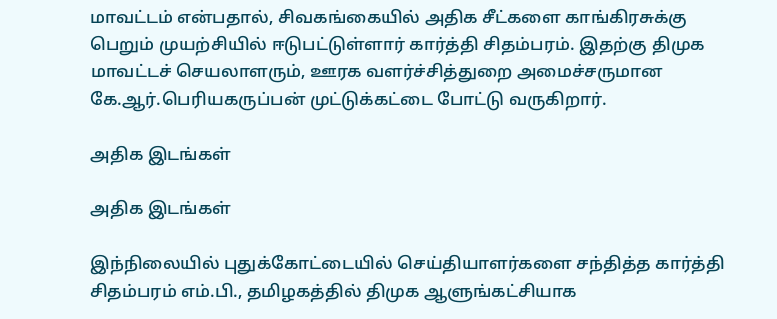மாவட்டம் என்பதால், சிவகங்கையில் அதிக சீட்களை காங்கிரசுக்கு பெறும் முயற்சியில் ஈடுபட்டுள்ளார் கார்த்தி சிதம்பரம். இதற்கு திமுக மாவட்டச் செயலாளரும், ஊரக வளர்ச்சித்துறை அமைச்சருமான கே.ஆர்.பெரியகருப்பன் முட்டுக்கட்டை போட்டு வருகிறார்.

அதிக இடங்கள்

அதிக இடங்கள்

இந்நிலையில் புதுக்கோட்டையில் செய்தியாளர்களை சந்தித்த கார்த்தி சிதம்பரம் எம்.பி., தமிழகத்தில் திமுக ஆளுங்கட்சியாக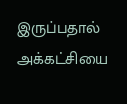இருப்பதால் அக்கட்சியை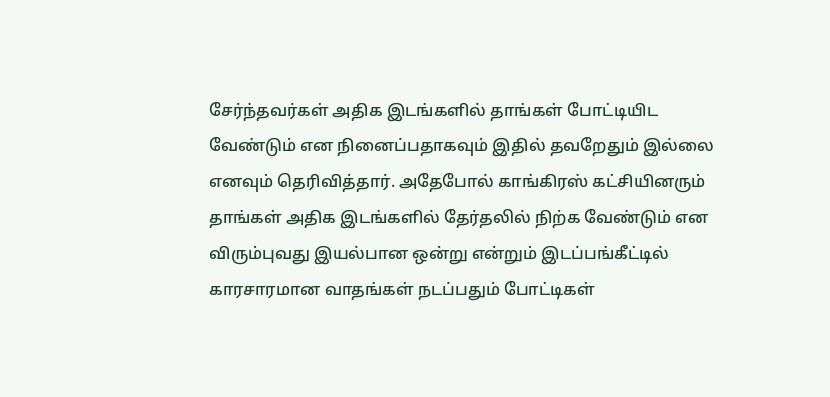சேர்ந்தவர்கள் அதிக இடங்களில் தாங்கள் போட்டியிட வேண்டும் என நினைப்பதாகவும் இதில் தவறேதும் இல்லை எனவும் தெரிவித்தார். அதேபோல் காங்கிரஸ் கட்சியினரும் தாங்கள் அதிக இடங்களில் தேர்தலில் நிற்க வேண்டும் என விரும்புவது இயல்பான ஒன்று என்றும் இடப்பங்கீட்டில் காரசாரமான வாதங்கள் நடப்பதும் போட்டிகள்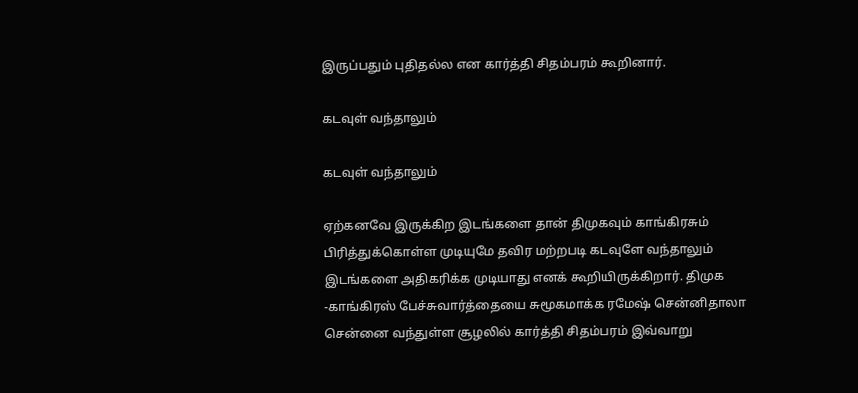இருப்பதும் புதிதல்ல என கார்த்தி சிதம்பரம் கூறினார்.

கடவுள் வந்தாலும்

கடவுள் வந்தாலும்

ஏற்கனவே இருக்கிற இடங்களை தான் திமுகவும் காங்கிரசும் பிரித்துக்கொள்ள முடியுமே தவிர மற்றபடி கடவுளே வந்தாலும் இடங்களை அதிகரிக்க முடியாது எனக் கூறியிருக்கிறார். திமுக -காங்கிரஸ் பேச்சுவார்த்தையை சுமூகமாக்க ரமேஷ் சென்னிதாலா சென்னை வந்துள்ள சூழலில் கார்த்தி சிதம்பரம் இவ்வாறு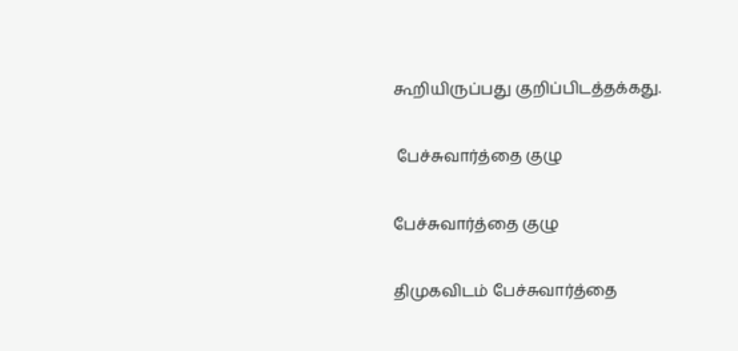கூறியிருப்பது குறிப்பிடத்தக்கது.

 பேச்சுவார்த்தை குழு

பேச்சுவார்த்தை குழு

திமுகவிடம் பேச்சுவார்த்தை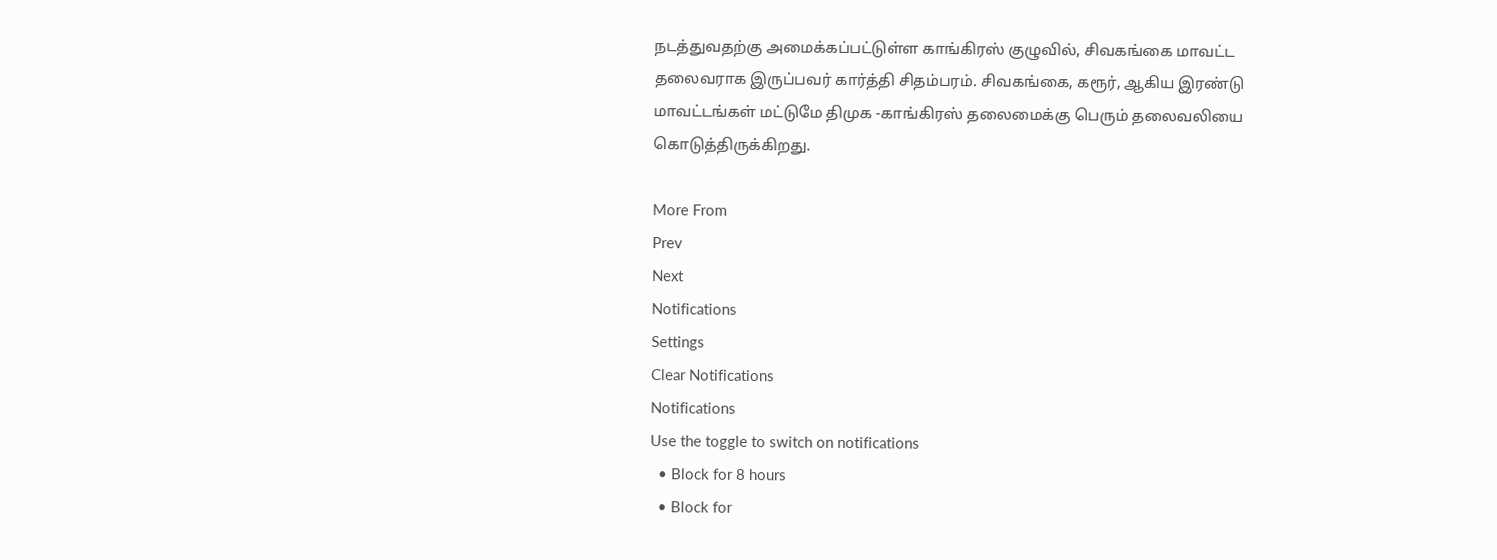நடத்துவதற்கு அமைக்கப்பட்டுள்ள காங்கிரஸ் குழுவில், சிவகங்கை மாவட்ட தலைவராக இருப்பவர் கார்த்தி சிதம்பரம். சிவகங்கை, கரூர், ஆகிய இரண்டு மாவட்டங்கள் மட்டுமே திமுக -காங்கிரஸ் தலைமைக்கு பெரும் தலைவலியை கொடுத்திருக்கிறது.

More From
Prev
Next
Notifications
Settings
Clear Notifications
Notifications
Use the toggle to switch on notifications
  • Block for 8 hours
  • Block for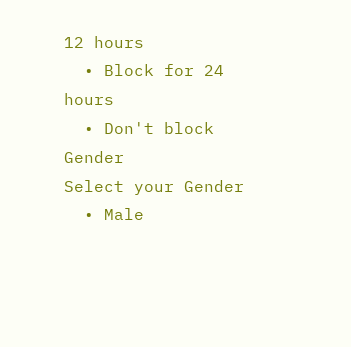12 hours
  • Block for 24 hours
  • Don't block
Gender
Select your Gender
  • Male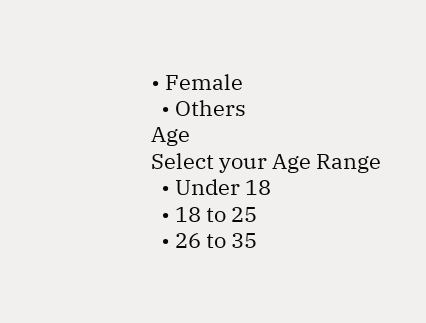• Female
  • Others
Age
Select your Age Range
  • Under 18
  • 18 to 25
  • 26 to 35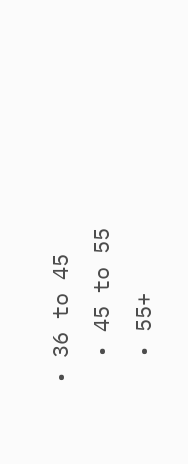• 36 to 45
  • 45 to 55
  • 55+